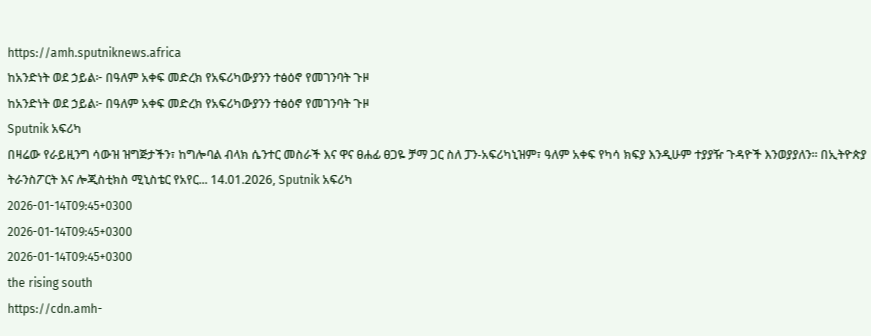https://amh.sputniknews.africa
ከአንድነት ወደ ኃይል፦ በዓለም አቀፍ መድረክ የአፍሪካውያንን ተፅዕኖ የመገንባት ጉዞ
ከአንድነት ወደ ኃይል፦ በዓለም አቀፍ መድረክ የአፍሪካውያንን ተፅዕኖ የመገንባት ጉዞ
Sputnik አፍሪካ
በዛሬው የራይዚንግ ሳውዝ ዝግጅታችን፣ ከግሎባል ብላክ ሴንተር መስራች እና ዋና ፀሐፊ ፀጋዬ ቻማ ጋር ስለ ፓን-አፍሪካኒዝም፣ ዓለም አቀፍ የካሳ ክፍያ እንዲሁም ተያያዥ ጉዳዮች እንወያያለን። በኢትዮጵያ ትራንስፖርት እና ሎጂስቲክስ ሚኒስቴር የአየር... 14.01.2026, Sputnik አፍሪካ
2026-01-14T09:45+0300
2026-01-14T09:45+0300
2026-01-14T09:45+0300
the rising south
https://cdn.amh-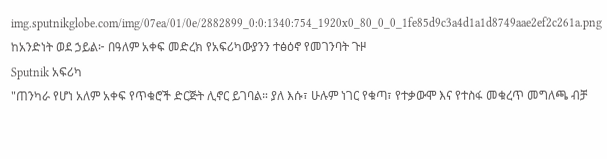img.sputnikglobe.com/img/07ea/01/0e/2882899_0:0:1340:754_1920x0_80_0_0_1fe85d9c3a4d1a1d8749aae2ef2c261a.png
ከአንድነት ወደ ኃይል፦ በዓለም አቀፍ መድረክ የአፍሪካውያንን ተፅዕኖ የመገንባት ጉዞ
Sputnik አፍሪካ
"ጠንካራ የሆነ አለም አቀፍ የጥቁሮች ድርጅት ሊኖር ይገባል። ያለ እሱ፣ ሁሉም ነገር የቁጣ፣ የተቃውሞ እና የተስፋ መቁረጥ መግለጫ ብቻ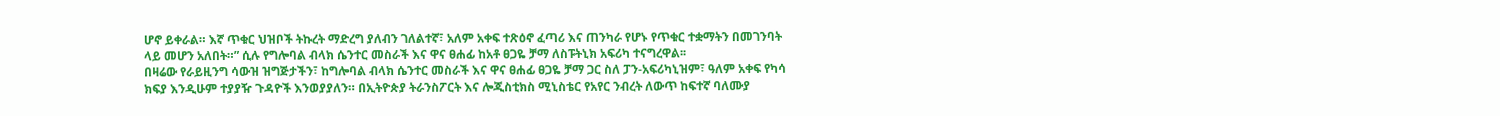ሆኖ ይቀራል። እኛ ጥቁር ህዝቦች ትኩረት ማድረግ ያለብን ገለልተኛ፣ አለም አቀፍ ተጽዕኖ ፈጣሪ እና ጠንካራ የሆኑ የጥቁር ተቋማትን በመገንባት ላይ መሆን አለበት።” ሲሉ የግሎባል ብላክ ሴንተር መስራች እና ዋና ፀሐፊ ከአቶ ፀጋዬ ቻማ ለስፑትኒክ አፍሪካ ተናግረዋል፡፡
በዛሬው የራይዚንግ ሳውዝ ዝግጅታችን፣ ከግሎባል ብላክ ሴንተር መስራች እና ዋና ፀሐፊ ፀጋዬ ቻማ ጋር ስለ ፓን-አፍሪካኒዝም፣ ዓለም አቀፍ የካሳ ክፍያ እንዲሁም ተያያዥ ጉዳዮች እንወያያለን። በኢትዮጵያ ትራንስፖርት እና ሎጂስቲክስ ሚኒስቴር የአየር ንብረት ለውጥ ከፍተኛ ባለሙያ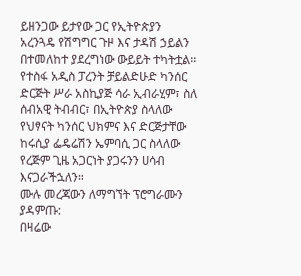ይዘንጋው ይታየው ጋር የኢትዮጵያን አረንጓዴ የሽግግር ጉዞ እና ታዳሽ ኃይልን በተመለከተ ያደረግነው ውይይት ተካትቷል፡፡ የተስፋ አዲስ ፓረንት ቻይልድሁድ ካንሰር ድርጅት ሥራ አስኪያጅ ሳራ ኢብራሂም፣ ስለ ሰብአዊ ትብብር፣ በኢትዮጵያ ስላለው የህፃናት ካንሰር ህክምና እና ድርጅታቸው ከሩሲያ ፌዴሬሽን ኤምባሲ ጋር ስላለው የረጅም ጊዜ አጋርነት ያጋሩንን ሀሳብ እናጋራችኋለን።
ሙሉ መረጃውን ለማግኘት ፕሮግራሙን ያዳምጡ:
በዛሬው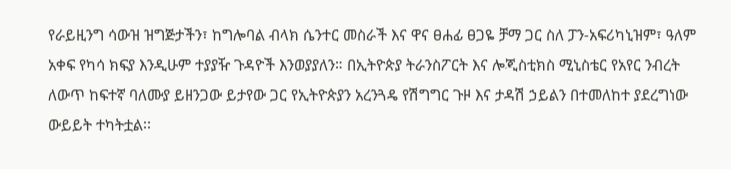የራይዚንግ ሳውዝ ዝግጅታችን፣ ከግሎባል ብላክ ሴንተር መስራች እና ዋና ፀሐፊ ፀጋዬ ቻማ ጋር ስለ ፓን-አፍሪካኒዝም፣ ዓለም አቀፍ የካሳ ክፍያ እንዲሁም ተያያዥ ጉዳዮች እንወያያለን። በኢትዮጵያ ትራንስፖርት እና ሎጂስቲክስ ሚኒስቴር የአየር ንብረት ለውጥ ከፍተኛ ባለሙያ ይዘንጋው ይታየው ጋር የኢትዮጵያን አረንጓዴ የሽግግር ጉዞ እና ታዳሽ ኃይልን በተመለከተ ያደረግነው ውይይት ተካትቷል፡፡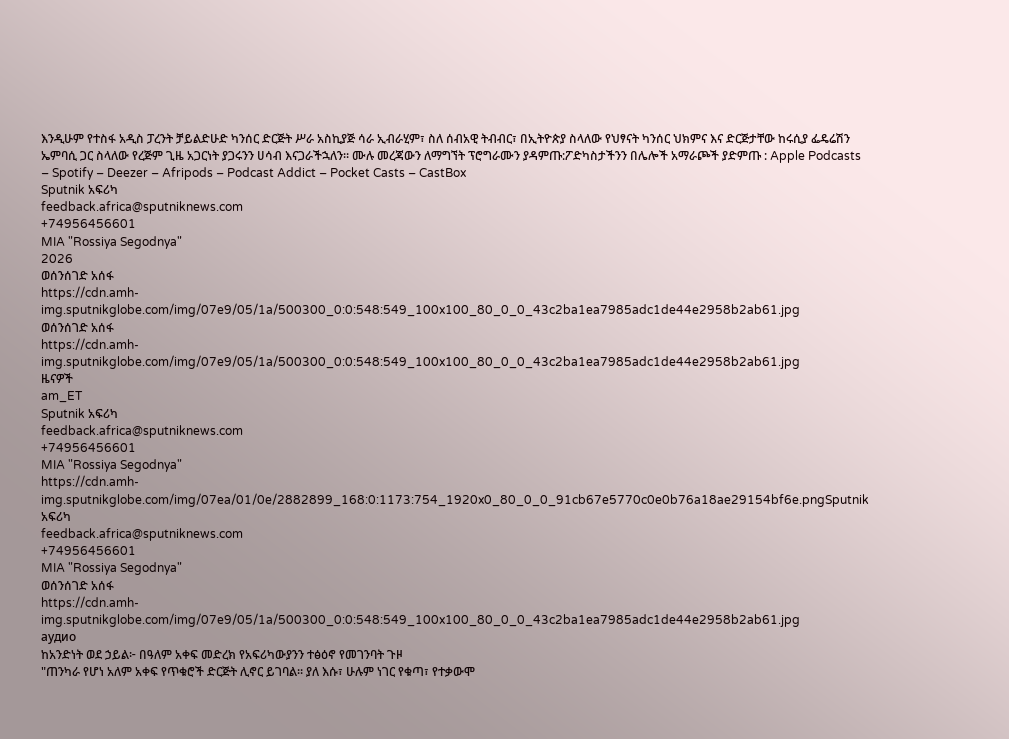እንዲሁም የተስፋ አዲስ ፓረንት ቻይልድሁድ ካንሰር ድርጅት ሥራ አስኪያጅ ሳራ ኢብራሂም፣ ስለ ሰብአዊ ትብብር፣ በኢትዮጵያ ስላለው የህፃናት ካንሰር ህክምና እና ድርጅታቸው ከሩሲያ ፌዴሬሽን ኤምባሲ ጋር ስላለው የረጅም ጊዜ አጋርነት ያጋሩንን ሀሳብ እናጋራችኋለን። ሙሉ መረጃውን ለማግኘት ፕሮግራሙን ያዳምጡ:ፖድካስታችንን በሌሎች አማራጮች ያድምጡ : Apple Podcasts – Spotify – Deezer – Afripods – Podcast Addict – Pocket Casts – CastBox
Sputnik አፍሪካ
feedback.africa@sputniknews.com
+74956456601
MIA "Rossiya Segodnya"
2026
ወሰንሰገድ አሰፋ
https://cdn.amh-img.sputnikglobe.com/img/07e9/05/1a/500300_0:0:548:549_100x100_80_0_0_43c2ba1ea7985adc1de44e2958b2ab61.jpg
ወሰንሰገድ አሰፋ
https://cdn.amh-img.sputnikglobe.com/img/07e9/05/1a/500300_0:0:548:549_100x100_80_0_0_43c2ba1ea7985adc1de44e2958b2ab61.jpg
ዜናዎች
am_ET
Sputnik አፍሪካ
feedback.africa@sputniknews.com
+74956456601
MIA "Rossiya Segodnya"
https://cdn.amh-img.sputnikglobe.com/img/07ea/01/0e/2882899_168:0:1173:754_1920x0_80_0_0_91cb67e5770c0e0b76a18ae29154bf6e.pngSputnik አፍሪካ
feedback.africa@sputniknews.com
+74956456601
MIA "Rossiya Segodnya"
ወሰንሰገድ አሰፋ
https://cdn.amh-img.sputnikglobe.com/img/07e9/05/1a/500300_0:0:548:549_100x100_80_0_0_43c2ba1ea7985adc1de44e2958b2ab61.jpg
аудио
ከአንድነት ወደ ኃይል፦ በዓለም አቀፍ መድረክ የአፍሪካውያንን ተፅዕኖ የመገንባት ጉዞ
"ጠንካራ የሆነ አለም አቀፍ የጥቁሮች ድርጅት ሊኖር ይገባል። ያለ እሱ፣ ሁሉም ነገር የቁጣ፣ የተቃውሞ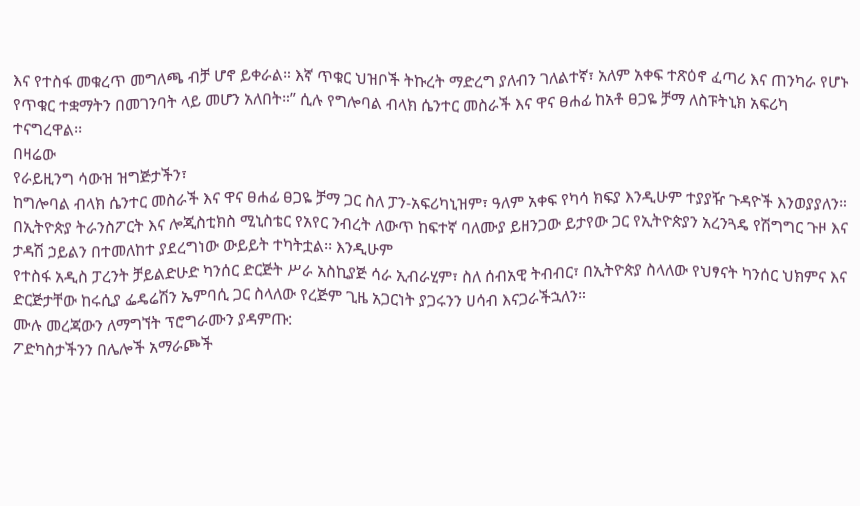እና የተስፋ መቁረጥ መግለጫ ብቻ ሆኖ ይቀራል። እኛ ጥቁር ህዝቦች ትኩረት ማድረግ ያለብን ገለልተኛ፣ አለም አቀፍ ተጽዕኖ ፈጣሪ እና ጠንካራ የሆኑ የጥቁር ተቋማትን በመገንባት ላይ መሆን አለበት።” ሲሉ የግሎባል ብላክ ሴንተር መስራች እና ዋና ፀሐፊ ከአቶ ፀጋዬ ቻማ ለስፑትኒክ አፍሪካ ተናግረዋል፡፡
በዛሬው
የራይዚንግ ሳውዝ ዝግጅታችን፣
ከግሎባል ብላክ ሴንተር መስራች እና ዋና ፀሐፊ ፀጋዬ ቻማ ጋር ስለ ፓን-አፍሪካኒዝም፣ ዓለም አቀፍ የካሳ ክፍያ እንዲሁም ተያያዥ ጉዳዮች እንወያያለን።
በኢትዮጵያ ትራንስፖርት እና ሎጂስቲክስ ሚኒስቴር የአየር ንብረት ለውጥ ከፍተኛ ባለሙያ ይዘንጋው ይታየው ጋር የኢትዮጵያን አረንጓዴ የሽግግር ጉዞ እና ታዳሽ ኃይልን በተመለከተ ያደረግነው ውይይት ተካትቷል፡፡ እንዲሁም
የተስፋ አዲስ ፓረንት ቻይልድሁድ ካንሰር ድርጅት ሥራ አስኪያጅ ሳራ ኢብራሂም፣ ስለ ሰብአዊ ትብብር፣ በኢትዮጵያ ስላለው የህፃናት ካንሰር ህክምና እና ድርጅታቸው ከሩሲያ ፌዴሬሽን ኤምባሲ ጋር ስላለው የረጅም ጊዜ አጋርነት ያጋሩንን ሀሳብ እናጋራችኋለን።
ሙሉ መረጃውን ለማግኘት ፕሮግራሙን ያዳምጡ:
ፖድካስታችንን በሌሎች አማራጮች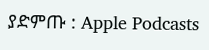ያድምጡ : Apple Podcasts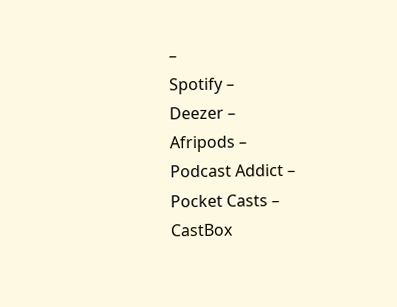–
Spotify –
Deezer –
Afripods –
Podcast Addict –
Pocket Casts –
CastBox